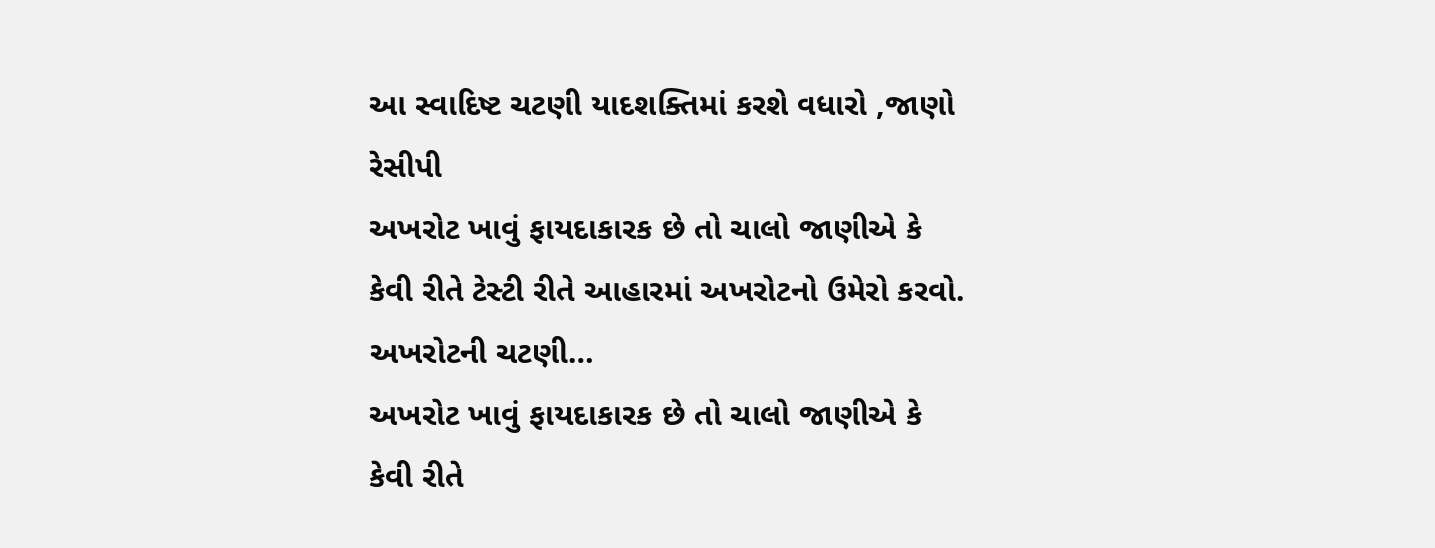આ સ્વાદિષ્ટ ચટણી યાદશક્તિમાં કરશે વધારો ,જાણો રેસીપી
અખરોટ ખાવું ફાયદાકારક છે તો ચાલો જાણીએ કે કેવી રીતે ટેસ્ટી રીતે આહારમાં અખરોટનો ઉમેરો કરવો. અખરોટની ચટણી…
અખરોટ ખાવું ફાયદાકારક છે તો ચાલો જાણીએ કે કેવી રીતે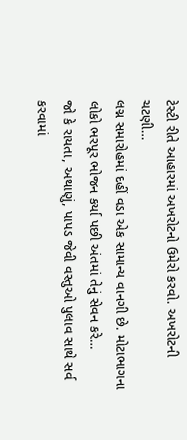ટેસ્ટી રીતે આહારમાં અખરોટનો ઉમેરો કરવો. અખરોટની ચટણી…
લગ્ન સમારોહમાં દહીં વડા એક સામાન્ય વાનગી છે. મોટાભાગના લોકો ભરપૂર ભોજન કર્યા પછી અંતમાં તેનું સેવન કરે…
જો કે રાયતા, અથાણું, પાપડ જેવી વસ્તુઓ પુલાવ સાથે સર્વ કરવામાં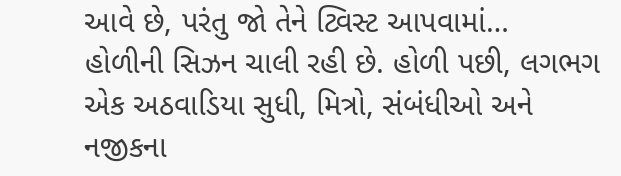આવે છે, પરંતુ જો તેને ટ્વિસ્ટ આપવામાં…
હોળીની સિઝન ચાલી રહી છે. હોળી પછી, લગભગ એક અઠવાડિયા સુધી, મિત્રો, સંબંધીઓ અને નજીકના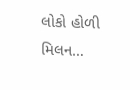લોકો હોળી મિલન…